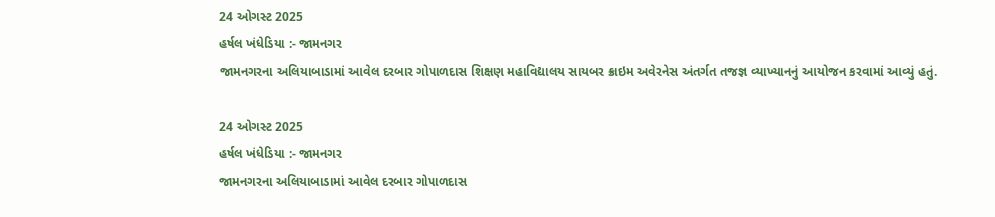24 ઓગસ્ટ 2025
હર્ષલ ખંધેડિયા :- જામનગર
જામનગરના અલિયાબાડામાં આવેલ દરબાર ગોપાળદાસ શિક્ષણ મહાવિદ્યાલય સાયબર ક્રાઇમ અવેરનેસ અંતર્ગત તજજ્ઞ વ્યાખ્યાનનું આયોજન કરવામાં આવ્યું હતું.

24 ઓગસ્ટ 2025
હર્ષલ ખંધેડિયા :- જામનગર
જામનગરના અલિયાબાડામાં આવેલ દરબાર ગોપાળદાસ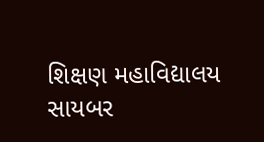શિક્ષણ મહાવિદ્યાલય સાયબર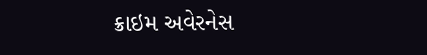ક્રાઇમ અવેરનેસ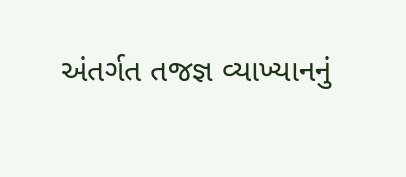અંતર્ગત તજજ્ઞ વ્યાખ્યાનનું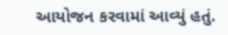આયોજન કરવામાં આવ્યું હતું.